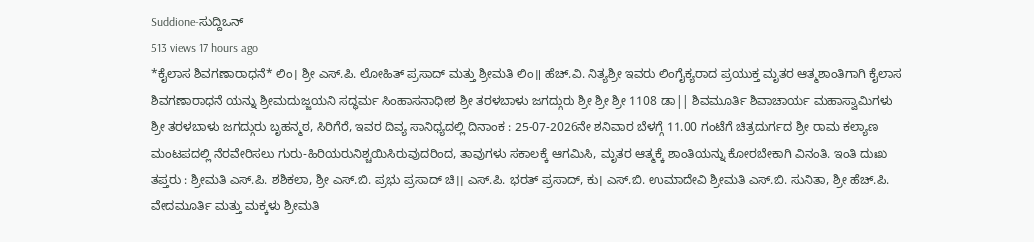Suddione-ಸುದ್ದಿಒನ್
513 views 17 hours ago
*ಕೈಲಾಸ ಶಿವಗಣಾರಾಧನೆ* ಲಿಂ। ಶ್ರೀ ಎಸ್.ಪಿ. ಲೋಹಿತ್ ಪ್ರಸಾದ್ ಮತ್ತು ಶ್ರೀಮತಿ ಲಿಂ॥ ಹೆಚ್.ವಿ. ನಿತ್ಯಶ್ರೀ ಇವರು ಲಿಂಗೈಕ್ಯರಾದ ಪ್ರಯುಕ್ತ ಮೃತರ ಆತ್ಮಶಾಂತಿಗಾಗಿ ಕೈಲಾಸ ಶಿವಗಣಾರಾಧನೆ ಯನ್ನು ಶ್ರೀಮದುಜ್ಜಯನಿ ಸದ್ಧರ್ಮ ಸಿಂಹಾಸನಾಧೀಶ ಶ್ರೀ ತರಳಬಾಳು ಜಗದ್ಗುರು ಶ್ರೀ ಶ್ರೀ ಶ್ರೀ 1108 ಡಾ|| ಶಿವಮೂರ್ತಿ ಶಿವಾಚಾರ್ಯ ಮಹಾಸ್ವಾಮಿಗಳು ಶ್ರೀ ತರಳಬಾಳು ಜಗದ್ಗುರು ಬೃಹನ್ಮಠ, ಸಿರಿಗೆರೆ, ಇವರ ದಿವ್ಯ ಸಾನಿಧ್ಯದಲ್ಲಿ ದಿನಾಂಕ : 25-07-2026ನೇ ಶನಿವಾರ ಬೆಳಗ್ಗೆ 11.00 ಗಂಟೆಗೆ ಚಿತ್ರದುರ್ಗದ ಶ್ರೀ ರಾಮ ಕಲ್ಯಾಣ ಮಂಟಪದಲ್ಲಿ ನೆರವೇರಿಸಲು ಗುರು-ಹಿರಿಯರುನಿಶ್ಚಯಿಸಿರುವುದರಿಂದ, ತಾವುಗಳು ಸಕಾಲಕ್ಕೆ ಆಗಮಿಸಿ, ಮೃತರ ಆತ್ಮಕ್ಕೆ ಶಾಂತಿಯನ್ನು ಕೋರಬೇಕಾಗಿ ವಿನಂತಿ. ಇಂತಿ ದುಃಖ ತಪ್ತರು : ಶ್ರೀಮತಿ ಎಸ್.ಪಿ. ಶಶಿಕಲಾ, ಶ್ರೀ ಎಸ್.ಬಿ. ಪ್ರಭು ಪ್ರಸಾದ್ ಚಿ।। ಎಸ್.ಪಿ. ಭರತ್ ಪ್ರಸಾದ್, ಕು। ಎಸ್.ಬಿ. ಉಮಾದೇವಿ ಶ್ರೀಮತಿ ಎಸ್.ಬಿ. ಸುನಿತಾ, ಶ್ರೀ ಹೆಚ್.ಪಿ. ವೇದಮೂರ್ತಿ ಮತ್ತು ಮಕ್ಕಳು ಶ್ರೀಮತಿ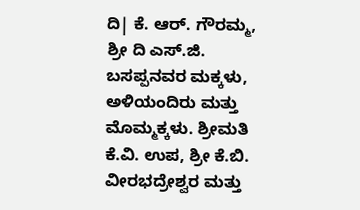ದಿ| ಕೆ. ಆರ್. ಗೌರಮ್ಮ, ಶ್ರೀ ದಿ ಎಸ್.ಜಿ. ಬಸಪ್ಪನವರ ಮಕ್ಕಳು, ಅಳಿಯಂದಿರು ಮತ್ತು ಮೊಮ್ಮಕ್ಕಳು. ಶ್ರೀಮತಿ ಕೆ.ವಿ. ಉಪ, ಶ್ರೀ ಕೆ.ಬಿ. ವೀರಭದ್ರೇಶ್ವರ ಮತ್ತು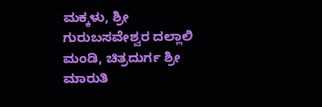ಮಕ್ಕಳು, ಶ್ರೀ ಗುರುಬಸವೇಶ್ವರ ದಲ್ಲಾಲಿ ಮಂಡಿ, ಚಿತ್ರದುರ್ಗ ಶ್ರೀ ಮಾರುತಿ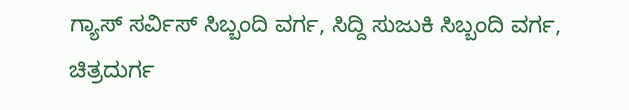ಗ್ಯಾಸ್ ಸರ್ವಿಸ್ ಸಿಬ್ಬಂದಿ ವರ್ಗ, ಸಿದ್ದಿ ಸುಜುಕಿ ಸಿಬ್ಬಂದಿ ವರ್ಗ, ಚಿತ್ರದುರ್ಗ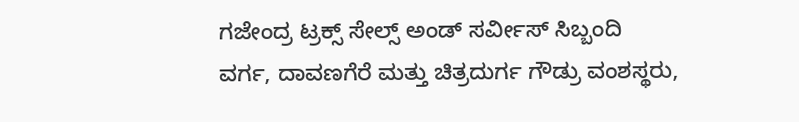ಗಜೇಂದ್ರ ಟ್ರಕ್ಸ್ ಸೇಲ್ಸ್ ಅಂಡ್ ಸರ್ವೀಸ್ ಸಿಬ್ಬಂದಿ ವರ್ಗ, ದಾವಣಗೆರೆ ಮತ್ತು ಚಿತ್ರದುರ್ಗ ಗೌಡ್ರು ವಂಶಸ್ಥರು,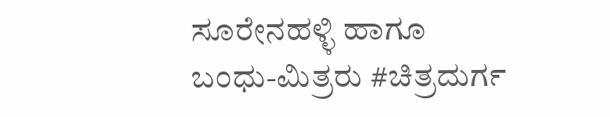ಸೂರೇನಹಳ್ಳಿ ಹಾಗೂ ಬಂಧು-ಮಿತ್ರರು #ಚಿತ್ರದುರ್ಗ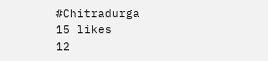#Chitradurga
15 likes
12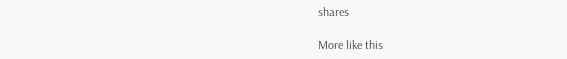shares

More like this